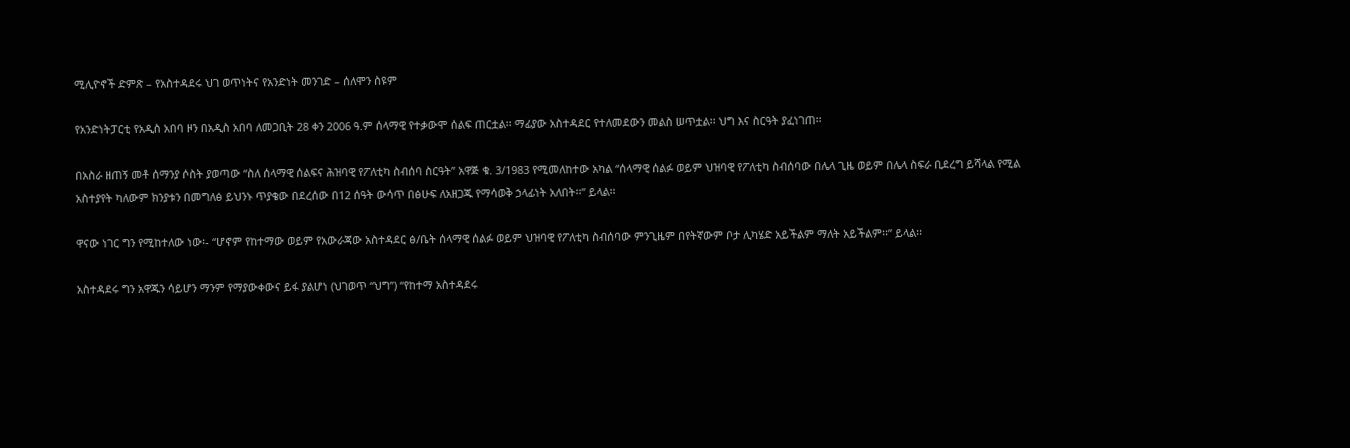ሚሊዮኖች ድምጽ – የአስተዳደሩ ህገ ወጥነትና የአንድነት መንገድ – ሰለሞን ስዩም

የአንድነትፓርቲ የአዲስ አበባ ዞን በአዲስ አበባ ለመጋቢት 28 ቀን 2006 ዓ.ም ሰላማዊ የተቃውሞ ሰልፍ ጠርቷል፡፡ ማፊያው አስተዳደር የተለመደውን መልስ ሠጥቷል፡፡ ህግ እና ስርዓት ያፈነገጠ፡፡

በአስራ ዘጠኝ መቶ ሰማንያ ሶስት ያወጣው “ስለ ሰላማዊ ሰልፍና ሕዝባዊ የፖለቲካ ስብሰባ ስርዓት” አዋጅ ቁ. 3/1983 የሚመለከተው አካል “ሰላማዊ ሰልፉ ወይም ህዝባዊ የፖለቲካ ስብሰባው በሌላ ጊዜ ወይም በሌላ ስፍራ ቢደረግ ይሻላል የሚል አስተያየት ካለውም ክንያቱን በመግለፅ ይህንኑ ጥያቄው በደረሰው በ12 ሰዓት ውሳጥ በፅሁፍ ለአዘጋጁ የማሳወቅ ኃላፊነት አለበት፡፡” ይላል፡፡

ዋናው ነገር ግን የሚከተለው ነው፡- “ሆኖም የከተማው ወይም የአውራጃው አስተዳደር ፅ/ቤት ሰላማዊ ሰልፉ ወይም ህዝባዊ የፖለቲካ ስብሰባው ምንጊዜም በየትኛውም ቦታ ሊካሄድ አይችልም ማለት አይችልም፡፡” ይላል፡፡

አስተዳደሩ ግን አዋጁን ሳይሆን ማንም የማያውቀውና ይፋ ያልሆነ (ህገወጥ “ህግ”) “የከተማ አስተዳደሩ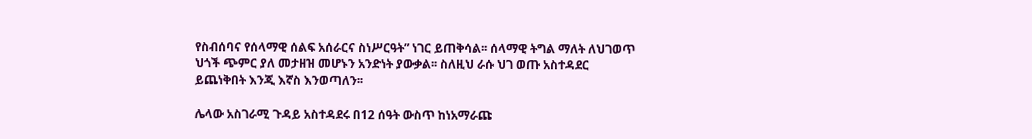የስብሰባና የሰላማዊ ሰልፍ አሰራርና ስነሥርዓት” ነገር ይጠቅሳል፡፡ ሰላማዊ ትግል ማለት ለህገወጥ ህጎች ጭምር ያለ መታዘዝ መሆኑን አንድነት ያውቃል፡፡ ስለዚህ ራሱ ህገ ወጡ አስተዳደር ይጨነቅበት እንጂ እኛስ እንወጣለን፡፡

ሌላው አስገራሚ ጉዳይ አስተዳደሩ በ12 ሰዓት ውስጥ ከነአማራጩ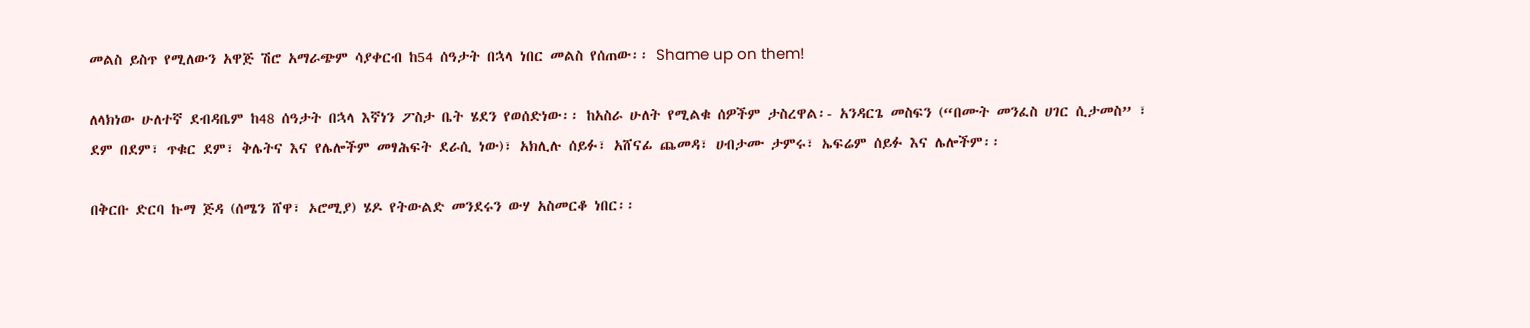መልስ ይስጥ የሚለውን አዋጅ ሽሮ አማራጭም ሳያቀርብ ከ54 ሰዓታት በኋላ ነበር መልስ የሰጠው፡፡ Shame up on them!

ለላክነው ሁለተኛ ደብዳቤም ከ48 ሰዓታት በኋላ እኛነን ፖስታ ቤት ሄደን የወሰድነው፡፡ ከአስራ ሁለት የሚልቁ ሰዎችም ታስረዋል፡- አንዳርጌ መስፍን (“በሙት መንፈስ ሀገር ሲታመስ” ፣ ደም በደም፣ ጥቁር ደም፣ ቅሌትና እና የሌሎችም መፃሕፍት ደራሲ ነው)፣ አክሊሉ ሰይፉ፣ አሸናፊ ጨመዳ፣ ሀብታሙ ታምሩ፣ ኤፍሬም ሰይፉ እና ሌሎችም፡፡

በቅርቡ ድርባ ኩማ ጅዳ (ሰሜን ሸዋ፣ ኦሮሚያ) ሄዶ የትውልድ መንደሩን ውሃ አስመርቆ ነበር፡፡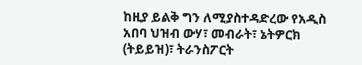ከዚያ ይልቅ ግን ለሚያስተዳድረው የአዲስ አበባ ህዝብ ውሃ፣ መብራት፣ ኔትዎርክ (ትይይዝ)፣ ትራንስፖርት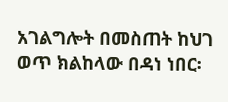አገልግሎት በመስጠት ከህገ ወጥ ክልከላው በዳነ ነበር፡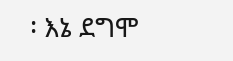፡ እኔ ደግሞ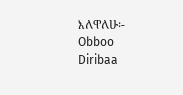እለዋለሁ፡- Obboo Diribaa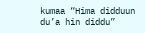kumaa “Hima didduun du’a hin diddu”